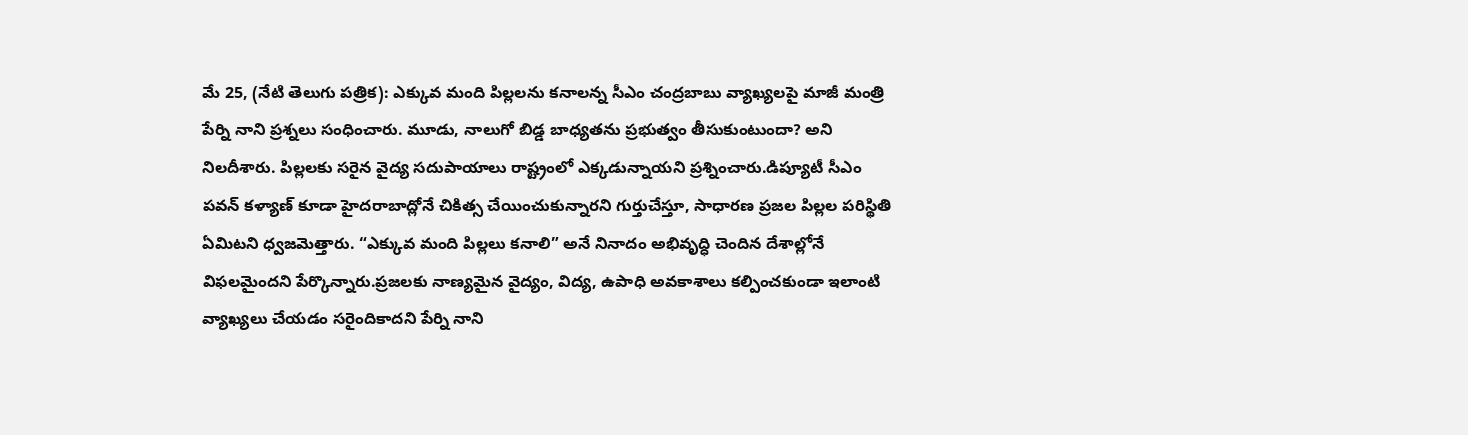మే 25, (నేటి తెలుగు పత్రిక): ఎక్కువ మంది పిల్లలను కనాలన్న సీఎం చంద్రబాబు వ్యాఖ్యలపై మాజీ మంత్రి పేర్ని నాని ప్రశ్నలు సంధించారు. మూడు, నాలుగో బిడ్డ బాధ్యతను ప్రభుత్వం తీసుకుంటుందా? అని నిలదీశారు. పిల్లలకు సరైన వైద్య సదుపాయాలు రాష్ట్రంలో ఎక్కడున్నాయని ప్రశ్నించారు.డిప్యూటీ సీఎం పవన్ కళ్యాణ్ కూడా హైదరాబాద్లోనే చికిత్స చేయించుకున్నారని గుర్తుచేస్తూ, సాధారణ ప్రజల పిల్లల పరిస్థితి ఏమిటని ధ్వజమెత్తారు. “ఎక్కువ మంది పిల్లలు కనాలి” అనే నినాదం అభివృద్ధి చెందిన దేశాల్లోనే విఫలమైందని పేర్కొన్నారు.ప్రజలకు నాణ్యమైన వైద్యం, విద్య, ఉపాధి అవకాశాలు కల్పించకుండా ఇలాంటి వ్యాఖ్యలు చేయడం సరైందికాదని పేర్ని నాని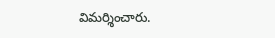విమర్శించారు.